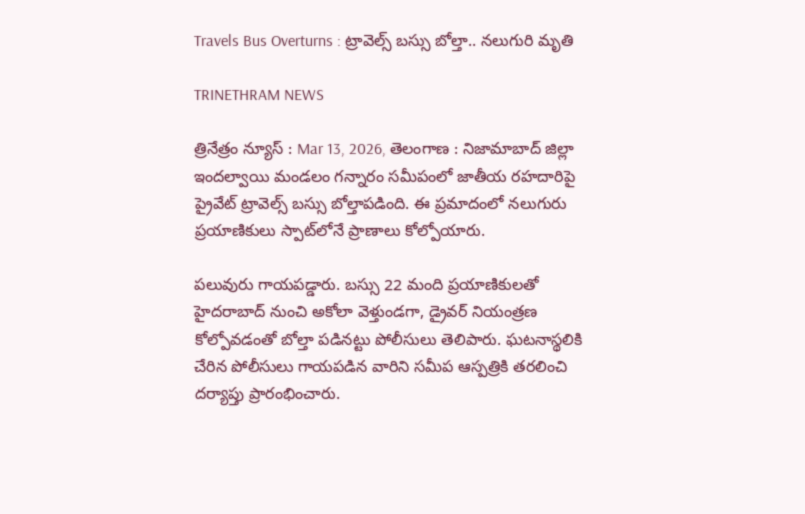Travels Bus Overturns : ట్రావెల్స్‌ బస్సు బోల్తా.. నలుగురి మృతి

TRINETHRAM NEWS

త్రినేత్రం న్యూస్ : Mar 13, 2026, తెలంగాణ : నిజామాబాద్ జిల్లా ఇందల్వాయి మండలం గన్నారం సమీపంలో జాతీయ రహదారిపై ప్రైవేట్ ట్రావెల్స్ బస్సు బోల్తాపడింది. ఈ ప్రమాదంలో నలుగురు ప్రయాణికులు స్పాట్‌లోనే ప్రాణాలు కోల్పోయారు.

పలువురు గాయపడ్డారు. బస్సు 22 మంది ప్రయాణికులతో హైదరాబాద్ నుంచి అకోలా వెళ్తుండగా, డ్రైవర్ నియంత్రణ కోల్పోవడంతో బోల్తా పడినట్టు పోలీసులు తెలిపారు. ఘటనాస్థలికి చేరిన పోలీసులు గాయపడిన వారిని సమీప ఆస్పత్రికి తరలించి దర్యాప్తు ప్రారంభించారు.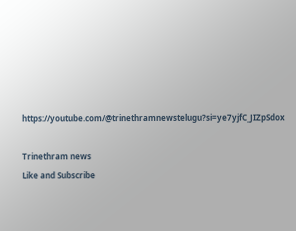https://youtube.com/@trinethramnewstelugu?si=ye7yjfC_JIZpSdox

Trinethram news
Like and Subscribe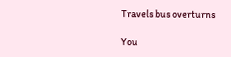Travels bus overturns

You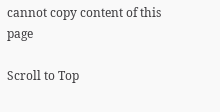cannot copy content of this page

Scroll to Top